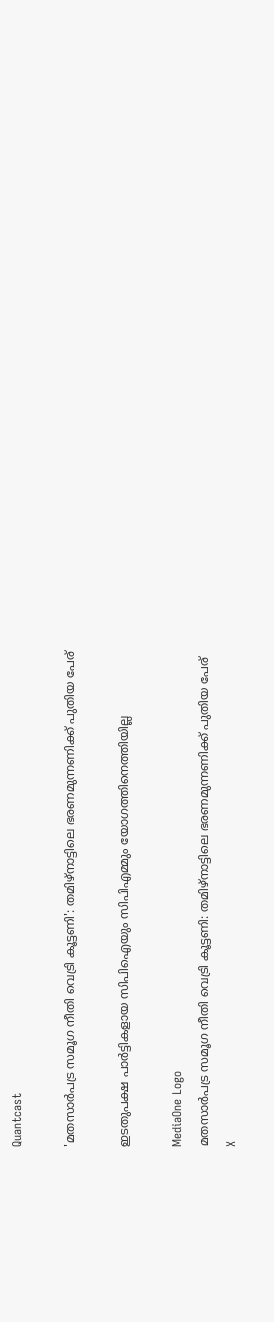Quantcast

'മതസാര്‍പട്ര സമൂഗ നീതി വെട്രി കൂട്ടണി': തമിഴ്‌നാട്ടിലെ ഭരണമുന്നണിക്ക് പുതിയ പേര്

ഇടതുപക്ഷ പാർട്ടികളായ സിപിഐയും സിപിഎമ്മും യോഗത്തിനെത്തിയില്ല

MediaOne Logo
മതസാര്‍പട്ര സമൂഗ നീതി വെട്രി കൂട്ടണി: തമിഴ്‌നാട്ടിലെ ഭരണമുന്നണിക്ക് പുതിയ പേര്
X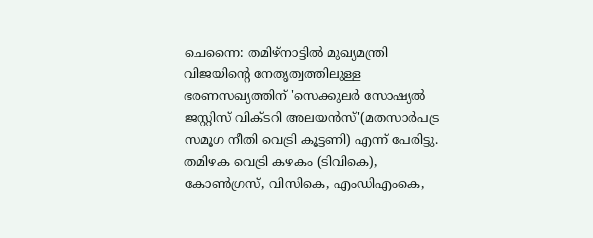ചെന്നൈ: തമിഴ്‌നാട്ടിൽ മുഖ്യമന്ത്രി വിജയിന്റെ നേതൃത്വത്തിലുള്ള ഭരണസഖ്യത്തിന് 'സെക്കുലർ സോഷ്യൽ ജസ്റ്റിസ് വിക്ടറി അലയൻസ്'(മതസാര്‍പട്ര സമൂഗ നീതി വെട്രി കൂട്ടണി) എന്ന് പേരിട്ടു. തമിഴക വെട്രി കഴകം (ടിവികെ), കോൺഗ്രസ്, വിസികെ, എംഡിഎംകെ,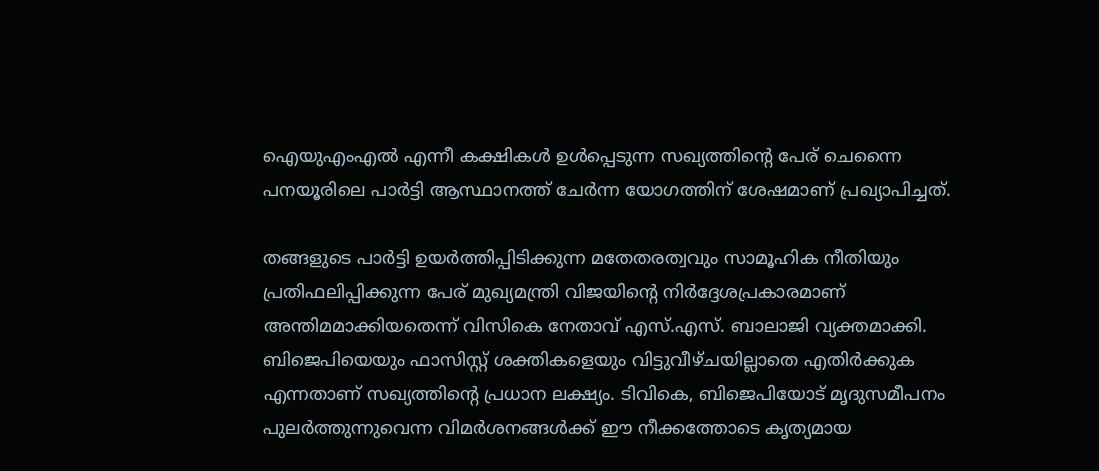ഐയുഎംഎൽ എന്നീ കക്ഷികൾ ഉൾപ്പെടുന്ന സഖ്യത്തിന്റെ പേര് ചെന്നൈ പനയൂരിലെ പാർട്ടി ആസ്ഥാനത്ത് ചേർന്ന യോഗത്തിന് ശേഷമാണ് പ്രഖ്യാപിച്ചത്.

തങ്ങളുടെ പാർട്ടി ഉയർത്തിപ്പിടിക്കുന്ന മതേതരത്വവും സാമൂഹിക നീതിയും പ്രതിഫലിപ്പിക്കുന്ന പേര് മുഖ്യമന്ത്രി വിജയിന്റെ നിർദ്ദേശപ്രകാരമാണ് അന്തിമമാക്കിയതെന്ന് വിസികെ നേതാവ് എസ്.എസ്. ബാലാജി വ്യക്തമാക്കി. ബിജെപിയെയും ഫാസിസ്റ്റ് ശക്തികളെയും വിട്ടുവീഴ്ചയില്ലാതെ എതിർക്കുക എന്നതാണ് സഖ്യത്തിന്റെ പ്രധാന ലക്ഷ്യം. ടിവികെ, ബിജെപിയോട് മൃദുസമീപനം പുലർത്തുന്നുവെന്ന വിമർശനങ്ങൾക്ക് ഈ നീക്കത്തോടെ കൃത്യമായ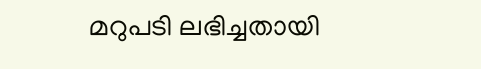മറുപടി ലഭിച്ചതായി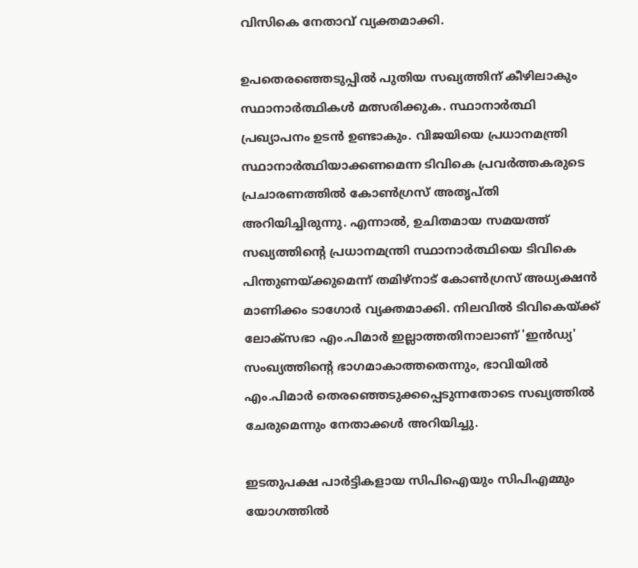വിസികെ നേതാവ് വ്യക്തമാക്കി.

ഉപതെരഞ്ഞെടുപ്പിൽ പുതിയ സഖ്യത്തിന് കീഴിലാകും സ്ഥാനാർത്ഥികൾ മത്സരിക്കുക. സ്ഥാനാർത്ഥി പ്രഖ്യാപനം ഉടൻ ഉണ്ടാകും. വിജയിയെ പ്രധാനമന്ത്രി സ്ഥാനാർത്ഥിയാക്കണമെന്ന ടിവികെ പ്രവർത്തകരുടെ പ്രചാരണത്തിൽ കോൺഗ്രസ് അതൃപ്തി അറിയിച്ചിരുന്നു. എന്നാൽ, ഉചിതമായ സമയത്ത് സഖ്യത്തിന്റെ പ്രധാനമന്ത്രി സ്ഥാനാർത്ഥിയെ ടിവികെ പിന്തുണയ്ക്കുമെന്ന് തമിഴ്‌നാട് കോൺഗ്രസ് അധ്യക്ഷൻ മാണിക്കം ടാഗോർ വ്യക്തമാക്കി. നിലവിൽ ടിവികെയ്ക്ക് ലോക്‌സഭാ എം.പിമാർ ഇല്ലാത്തതിനാലാണ് 'ഇന്‍ഡ്യ' സംഖ്യത്തിന്റെ ഭാഗമാകാത്തതെന്നും, ഭാവിയിൽ എം.പിമാർ തെരഞ്ഞെടുക്കപ്പെടുന്നതോടെ സഖ്യത്തിൽ ചേരുമെന്നും നേതാക്കൾ അറിയിച്ചു.

ഇടതുപക്ഷ പാർട്ടികളായ സിപിഐയും സിപിഎമ്മും യോഗത്തിൽ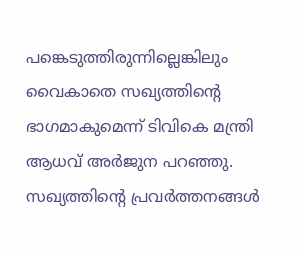പങ്കെടുത്തിരുന്നില്ലെങ്കിലും വൈകാതെ സഖ്യത്തിന്റെ ഭാഗമാകുമെന്ന് ടിവികെ മന്ത്രി ആധവ് അർജുന പറഞ്ഞു. സഖ്യത്തിന്റെ പ്രവർത്തനങ്ങൾ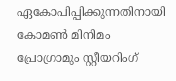ഏകോപിപ്പിക്കുന്നതിനായി കോമൺ മിനിമം പ്രോഗ്രാമും സ്റ്റീയറിംഗ്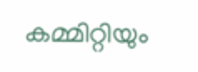കമ്മിറ്റിയും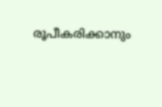രൂപീകരിക്കാനും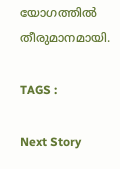യോഗത്തിൽ തീരുമാനമായി.

TAGS :

Next Story